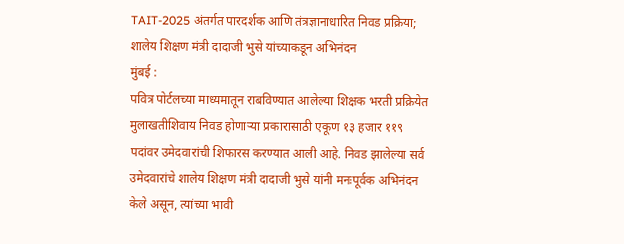TAIT-2025 अंतर्गत पारदर्शक आणि तंत्रज्ञानाधारित निवड प्रक्रिया; शालेय शिक्षण मंत्री दादाजी भुसे यांच्याकडून अभिनंदन
मुंबई :
पवित्र पोर्टलच्या माध्यमातून राबविण्यात आलेल्या शिक्षक भरती प्रक्रियेत मुलाखतीशिवाय निवड होणाऱ्या प्रकारासाठी एकूण १३ हजार ११९ पदांवर उमेदवारांची शिफारस करण्यात आली आहे. निवड झालेल्या सर्व उमेदवारांचे शालेय शिक्षण मंत्री दादाजी भुसे यांनी मनःपूर्वक अभिनंदन केले असून, त्यांच्या भावी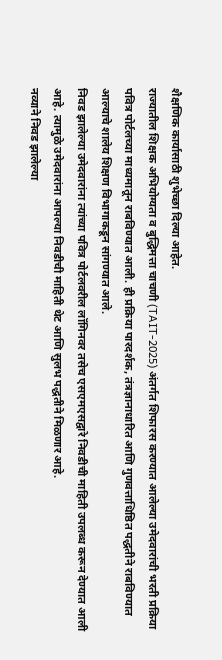शैक्षणिक कार्यासाठी शुभेच्छा दिल्या आहेत.
राज्यातील शिक्षक अभियोग्यता व बुद्धिमत्ता चाचणी (TAIT-2025) अंतर्गत शिफारस करण्यात आलेल्या उमेदवारांची भरती प्रक्रिया पवित्र पोर्टलच्या माध्यमातून राबविण्यात आली. ही प्रक्रिया पारदर्शक, तंत्रज्ञानाधारित आणि गुणवत्ताधिष्ठित पद्धतीने राबविण्यात आल्याचे शालेय शिक्षण विभागाकडून सांगण्यात आले.
निवड झालेल्या उमेदवारांना त्यांच्या पवित्र पोर्टलवरील लॉगिनवर तसेच एसएमएसद्वारे निवडीची माहिती उपलब्ध करून देण्यात आली आहे. त्यामुळे उमेदवारांना आपल्या निवडीची माहिती थेट आणि सुलभ पद्धतीने मिळणार आहे.
नव्याने निवड झालेल्या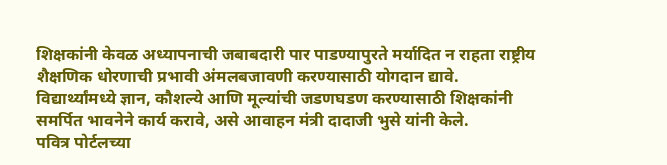शिक्षकांनी केवळ अध्यापनाची जबाबदारी पार पाडण्यापुरते मर्यादित न राहता राष्ट्रीय शैक्षणिक धोरणाची प्रभावी अंमलबजावणी करण्यासाठी योगदान द्यावे. विद्यार्थ्यांमध्ये ज्ञान, कौशल्ये आणि मूल्यांची जडणघडण करण्यासाठी शिक्षकांनी समर्पित भावनेने कार्य करावे, असे आवाहन मंत्री दादाजी भुसे यांनी केले.
पवित्र पोर्टलच्या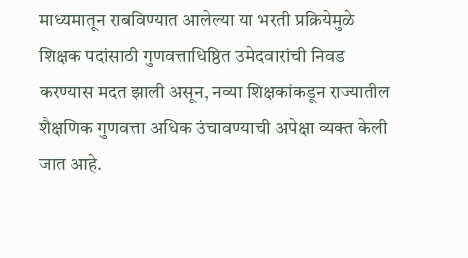माध्यमातून राबविण्यात आलेल्या या भरती प्रक्रियेमुळे शिक्षक पदांसाठी गुणवत्ताधिष्ठित उमेदवारांची निवड करण्यास मदत झाली असून, नव्या शिक्षकांकडून राज्यातील शैक्षणिक गुणवत्ता अधिक उंचावण्याची अपेक्षा व्यक्त केली जात आहे.